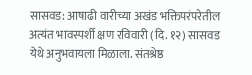सासवड: आषाढी वारीच्या अखंड भक्तिपरंपरेतील अत्यंत भावस्पर्शी क्षण रविवारी (दि. १२) सासवड येथे अनुभवायला मिळाला. संतश्रेष्ठ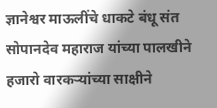ज्ञानेश्वर माऊलींचे धाकटे बंधू संत सोपानदेव महाराज यांच्या पालखीने हजारो वारकऱ्यांच्या साक्षीने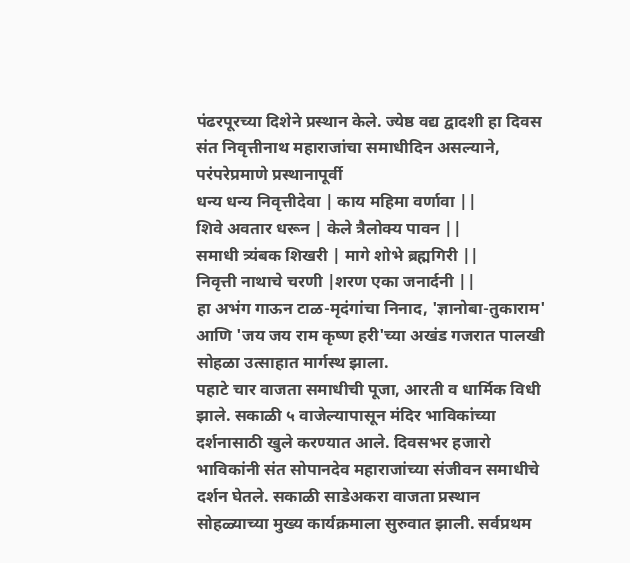पंढरपूरच्या दिशेने प्रस्थान केले. ज्येष्ठ वद्य द्वादशी हा दिवस संत निवृत्तीनाथ महाराजांचा समाधीदिन असल्याने, परंपरेप्रमाणे प्रस्थानापूर्वी
धन्य धन्य निवृत्तीदेवा | काय महिमा वर्णावा ||
शिवे अवतार धरून | केले त्रैलोक्य पावन ||
समाधी त्र्यंबक शिखरी | मागे शोभे ब्रह्मगिरी ||
निवृत्ती नाथाचे चरणी |शरण एका जनार्दनी ||
हा अभंग गाऊन टाळ-मृदंगांचा निनाद, 'ज्ञानोबा-तुकाराम' आणि 'जय जय राम कृष्ण हरी'च्या अखंड गजरात पालखी सोहळा उत्साहात मार्गस्थ झाला.
पहाटे चार वाजता समाधीची पूजा, आरती व धार्मिक विधी झाले. सकाळी ५ वाजेल्यापासून मंदिर भाविकांच्या दर्शनासाठी खुले करण्यात आले. दिवसभर हजारो भाविकांनी संत सोपानदेव महाराजांच्या संजीवन समाधीचे दर्शन घेतले. सकाळी साडेअकरा वाजता प्रस्थान सोहळ्याच्या मुख्य कार्यक्रमाला सुरुवात झाली. सर्वप्रथम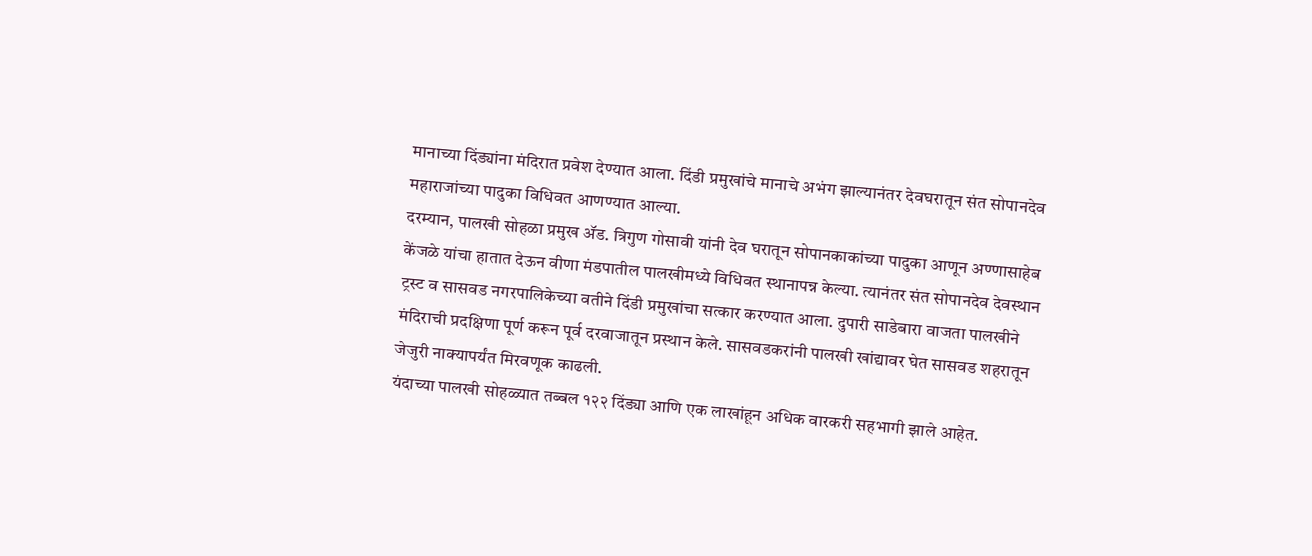मानाच्या दिंड्यांना मंदिरात प्रवेश देण्यात आला. दिंडी प्रमुखांचे मानाचे अभंग झाल्यानंतर देवघरातून संत सोपानदेव महाराजांच्या पादुका विधिवत आणण्यात आल्या.
दरम्यान, पालखी सोहळा प्रमुख ॲड. त्रिगुण गोसावी यांनी देव घरातून सोपानकाकांच्या पादुका आणून अण्णासाहेब केंजळे यांचा हातात देऊन वीणा मंडपातील पालखीमध्ये विधिवत स्थानापन्न केल्या. त्यानंतर संत सोपानदेव देवस्थान ट्रस्ट व सासवड नगरपालिकेच्या वतीने दिंडी प्रमुखांचा सत्कार करण्यात आला. दुपारी साडेबारा वाजता पालखीने मंदिराची प्रदक्षिणा पूर्ण करून पूर्व दरवाजातून प्रस्थान केले. सासवडकरांनी पालखी खांद्यावर घेत सासवड शहरातून जेजुरी नाक्यापर्यंत मिरवणूक काढली.
यंदाच्या पालखी सोहळ्यात तब्बल १२२ दिंड्या आणि एक लाखांहून अधिक वारकरी सहभागी झाले आहेत.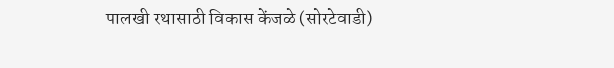पालखी रथासाठी विकास केंजळे (सोरटेवाडी)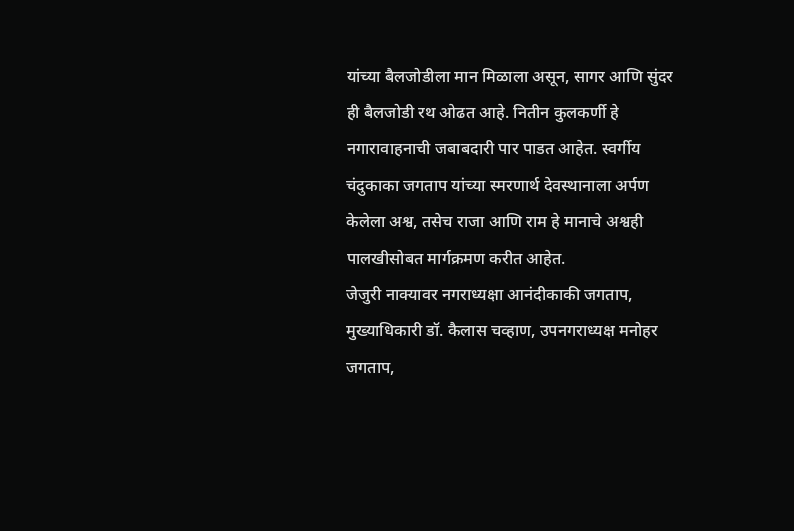यांच्या बैलजोडीला मान मिळाला असून, सागर आणि सुंदर ही बैलजोडी रथ ओढत आहे. नितीन कुलकर्णी हे नगारावाहनाची जबाबदारी पार पाडत आहेत. स्वर्गीय चंदुकाका जगताप यांच्या स्मरणार्थ देवस्थानाला अर्पण केलेला अश्व, तसेच राजा आणि राम हे मानाचे अश्वही पालखीसोबत मार्गक्रमण करीत आहेत.
जेजुरी नाक्यावर नगराध्यक्षा आनंदीकाकी जगताप, मुख्याधिकारी डॉ. कैलास चव्हाण, उपनगराध्यक्ष मनोहर जगताप,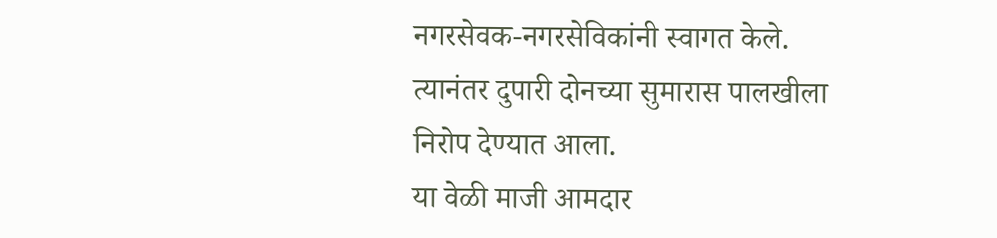नगरसेवक-नगरसेविकांनी स्वागत केले. त्यानंतर दुपारी दोनच्या सुमारास पालखीला निरोप देण्यात आला.
या वेळी माजी आमदार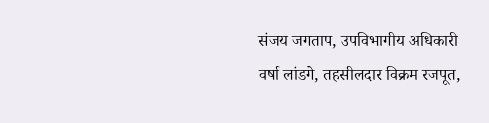संजय जगताप, उपविभागीय अधिकारी वर्षा लांडगे, तहसीलदार विक्रम रजपूत,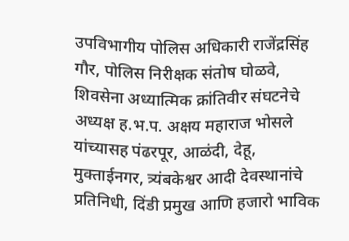उपविभागीय पोलिस अधिकारी राजेंद्रसिंह गौर, पोलिस निरीक्षक संतोष घोळवे, शिवसेना अध्यात्मिक क्रांतिवीर संघटनेचे अध्यक्ष ह.भ.प. अक्षय महाराज भोसले यांच्यासह पंढरपूर, आळंदी, देहू, मुक्ताईनगर, त्र्यंबकेश्वर आदी देवस्थानांचे प्रतिनिधी, दिंडी प्रमुख आणि हजारो भाविक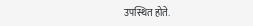उपस्थित होते.